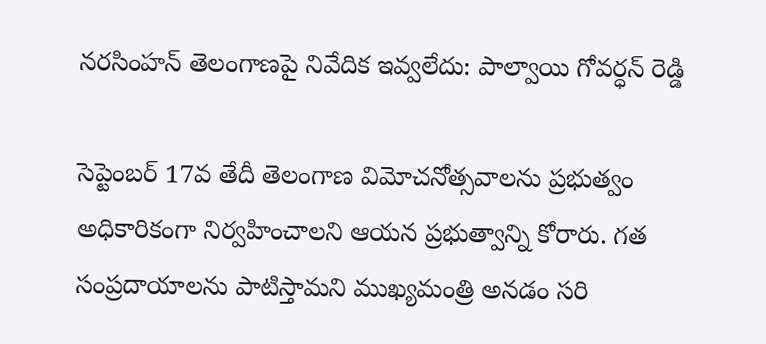నరసింహన్ తెలంగాణపై నివేదిక ఇవ్వలేదు: పాల్వాయి గోవర్ధన్ రెడ్డి

సెప్టెంబర్ 17వ తేదీ తెలంగాణ విమోచనోత్సవాలను ప్రభుత్వం అధికారికంగా నిర్వహించాలని ఆయన ప్రభుత్వాన్ని కోరారు. గత సంప్రదాయాలను పాటిస్తామని ముఖ్యమంత్రి అనడం సరి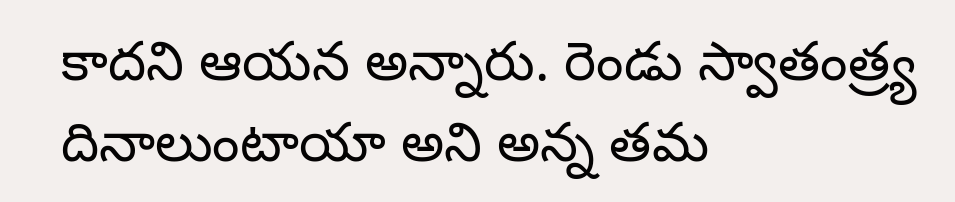కాదని ఆయన అన్నారు. రెండు స్వాతంత్ర్య దినాలుంటాయా అని అన్న తమ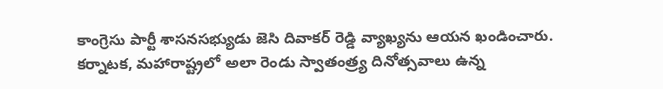కాంగ్రెసు పార్టీ శాసనసభ్యుడు జెసి దివాకర్ రెడ్డి వ్యాఖ్యను ఆయన ఖండించారు. కర్నాటక, మహారాష్ట్రలో అలా రెండు స్వాతంత్ర్య దినోత్సవాలు ఉన్న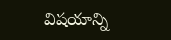విషయాన్ని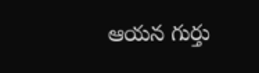ఆయన గుర్తు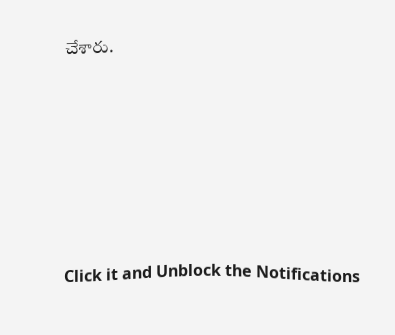చేశారు.












Click it and Unblock the Notifications